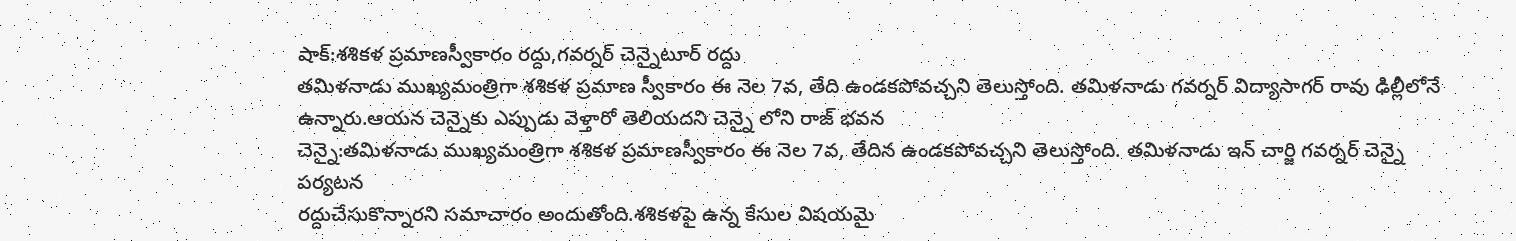షాక్:శశికళ ప్రమాణస్వీకారం రద్దు,గవర్నర్ చెన్నైటూర్ రద్దు
తమిళనాడు ముఖ్యమంత్రిగా శశికళ ప్రమాణ స్వీకారం ఈ నెల 7వ, తేది ఉండకపోవచ్చని తెలుస్తోంది. తమిళనాడు గవర్నర్ విద్యాసాగర్ రావు ఢిల్లీలోనే ఉన్నారు.ఆయన చెన్నైకు ఎప్పుడు వెళ్తారో తెలియదని చెన్నై లోని రాజ్ భవన
చెన్నై:తమిళనాడు ముఖ్యమంత్రిగా శశికళ ప్రమాణస్వీకారం ఈ నెల 7వ, తేదిన ఉండకపోవచ్చని తెలుస్తోంది. తమిళనాడు ఇన్ చార్జి గవర్నర్ చెన్నై పర్యటన
రద్దుచేసుకొన్నారని సమాచారం అందుతోంది.శశికళపై ఉన్న కేసుల విషయమై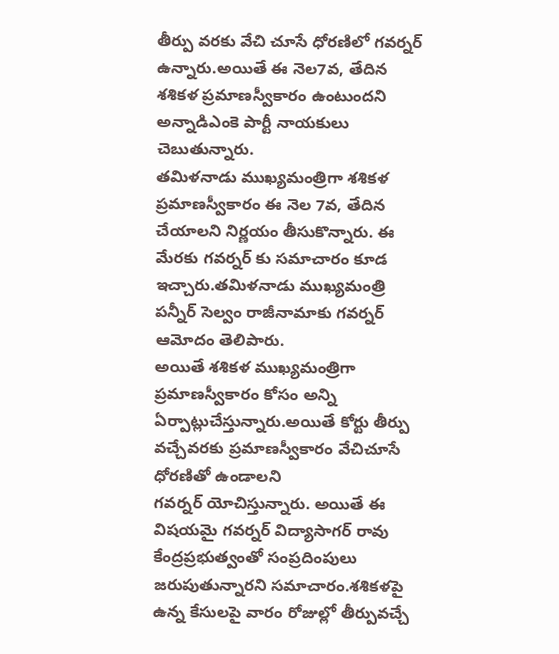తీర్పు వరకు వేచి చూసే ధోరణిలో గవర్నర్ ఉన్నారు.అయితే ఈ నెల7వ, తేదిన
శశికళ ప్రమాణస్వీకారం ఉంటుందని అన్నాడిఎంకె పార్టీ నాయకులు చెబుతున్నారు.
తమిళనాడు ముఖ్యమంత్రిగా శశికళ ప్రమాణస్వీకారం ఈ నెల 7వ, తేదిన చేయాలని నిర్ణయం తీసుకొన్నారు. ఈ మేరకు గవర్నర్ కు సమాచారం కూడ
ఇచ్చారు.తమిళనాడు ముఖ్యమంత్రి పన్నీర్ సెల్వం రాజీనామాకు గవర్నర్ ఆమోదం తెలిపారు.
అయితే శశికళ ముఖ్యమంత్రిగా ప్రమాణస్వీకారం కోసం అన్ని ఏర్పాట్లుచేస్తున్నారు.అయితే కోర్టు తీర్పు వచ్చేవరకు ప్రమాణస్వీకారం వేచిచూసే ధోరణితో ఉండాలని
గవర్నర్ యోచిస్తున్నారు. అయితే ఈ విషయమై గవర్నర్ విద్యాసాగర్ రావు కేంద్రప్రభుత్వంతో సంప్రదింపులు జరుపుతున్నారని సమాచారం.శశికళపై ఉన్న కేసులపై వారం రోజుల్లో తీర్పువచ్చే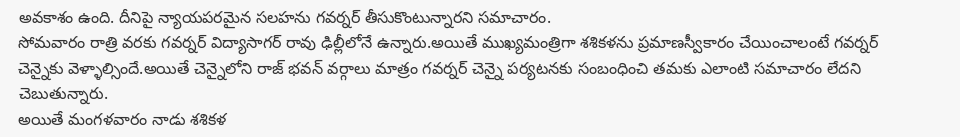అవకాశం ఉంది. దీనిపై న్యాయపరమైన సలహను గవర్నర్ తీసుకొంటున్నారని సమాచారం.
సోమవారం రాత్రి వరకు గవర్నర్ విద్యాసాగర్ రావు ఢిల్లీలోనే ఉన్నారు.అయితే ముఖ్యమంత్రిగా శశికళను ప్రమాణస్వీకారం చేయించాలంటే గవర్నర్ చెన్నైకు వెళ్ళాల్సిందే.అయితే చెన్నైలోని రాజ్ భవన్ వర్గాలు మాత్రం గవర్నర్ చెన్నై పర్యటనకు సంబంధించి తమకు ఎలాంటి సమాచారం లేదని చెబుతున్నారు.
అయితే మంగళవారం నాడు శశికళ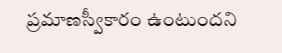ప్రమాణస్వీకారం ఉంటుందని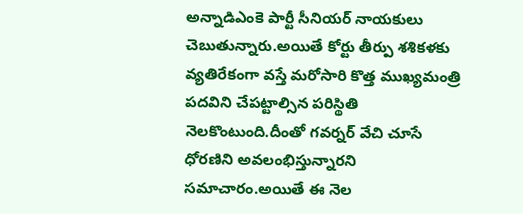అన్నాడిఎంకె పార్టీ సీనియర్ నాయకులు చెబుతున్నారు.అయితే కోర్టు తీర్పు శశికళకు వ్యతిరేకంగా వస్తే మరోసారి కొత్త ముఖ్యమంత్రి పదవిని చేపట్టాల్సిన పరిస్థితి నెలకొంటుంది.దీంతో గవర్నర్ వేచి చూసే ధోరణిని అవలంభిస్తున్నారని సమాచారం.అయితే ఈ నెల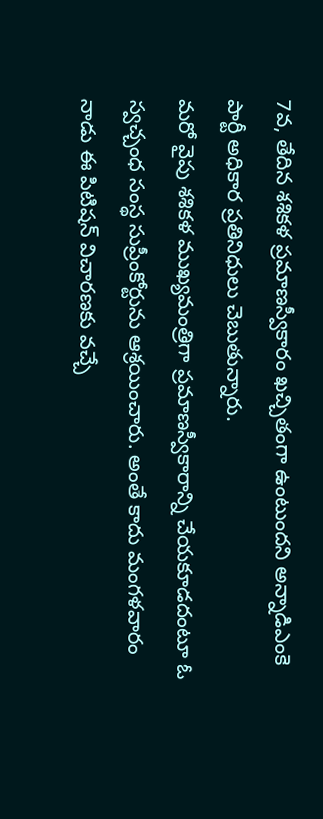7వ, తేదిన శశికళ ప్రమాణస్వీకారం ఖచ్చితంగా ఉంటుందని అన్నాడిఎంకె పార్టీ అధికార ప్రతినిధులు చెబుతున్నారు.
మరో వైపు శశికళ ముఖ్యమంత్రిగా ప్రమాణస్వీకారాన్ని చేయకూడదంటూ ఓ స్వచ్చంధ సంస్థ సుప్రీంకోర్టును ఆశ్రయించారు. అంతే కాదు మంగళవారం నాడు ఈ పిటిషన్ విచారణకు వచ్చే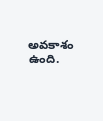అవకాశం ఉంది.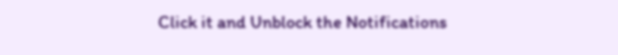Click it and Unblock the Notifications